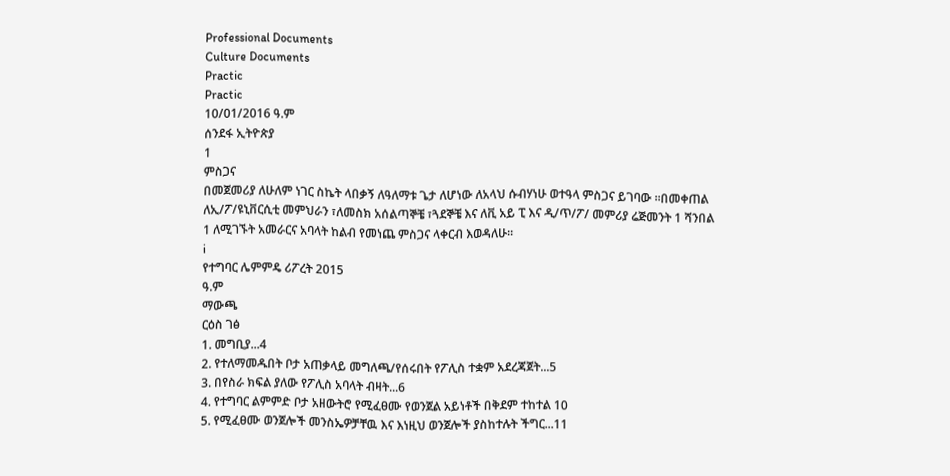Professional Documents
Culture Documents
Practic
Practic
10/01/2016 ዓ.ም
ሰንደፋ ኢትዮጵያ
1
ምስጋና
በመጀመሪያ ለሁለም ነገር ስኬት ላበቃኝ ለዓለማቱ ጌታ ለሆነው ለአላህ ሱብሃነሁ ወተዓላ ምስጋና ይገባው ።በመቀጠል
ለኢ/ፖ/ዩኒቨርሲቲ መምህራን ፣ለመስክ አሰልጣኞቼ ፣ጓደኞቼ እና ለቪ አይ ፒ እና ዲ/ጥ/ፖ/ መምሪያ ሬጅመንት 1 ሻንበል
1 ለሚገኙት አመራርና አባላት ከልብ የመነጨ ምስጋና ላቀርብ እወዳለሁ።
i
የተግባር ሌምምዴ ሪፖረት 2015
ዓ.ም
ማውጫ
ርዕስ ገፅ
1. መግቢያ...4
2. የተለማመዱበት ቦታ አጠቃላይ መግለጫ/የሰሩበት የፖሊስ ተቋም አደረጃጀት...5
3. በየስራ ክፍል ያለው የፖሊስ አባላት ብዛት...6
4. የተግባር ልምምድ ቦታ አዘውትሮ የሚፈፀሙ የወንጀል አይነቶች በቅደም ተከተል 10
5. የሚፈፀሙ ወንጀሎች መንስኤዎቻቸዉ እና እነዚህ ወንጀሎች ያስከተሉት ችግር...11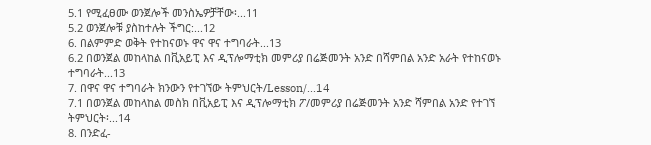5.1 የሚፈፀሙ ወንጀሎች መንስኤዎቻቸው፡...11
5.2 ወንጀሎቹ ያስከተሉት ችግር:...12
6. በልምምድ ወቅት የተከናወኑ ዋና ዋና ተግባራት...13
6.2 በወንጀል መከላከል በቪአይፒ እና ዲፕሎማቲክ መምሪያ በሬጅመንት አንድ በሻምበል አንድ አራት የተከናወኑ
ተግባራት...13
7. በዋና ዋና ተግባራት ክንውን የተገኘው ትምህርት/Lesson/...14
7.1 በወንጀል መከላከል መስክ በቪአይፒ እና ዲፕሎማቲክ ፖ/መምሪያ በሬጅመንት አንድ ሻምበል አንድ የተገኘ
ትምህርት፡...14
8. በንድፈ-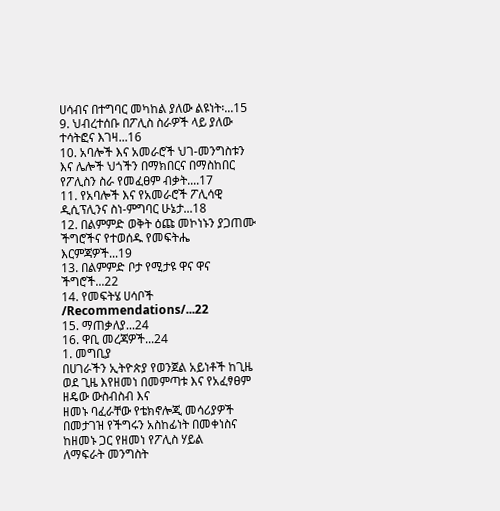ሀሳብና በተግባር መካከል ያለው ልዩነት፡...15
9. ህብረተሰቡ በፖሊስ ስራዎች ላይ ያለው ተሳትፎና እገዛ...16
10. አባሎች እና አመራሮች ህገ-መንግስቱን እና ሌሎች ህጎችን በማክበርና በማስከበር የፖሊስን ስራ የመፈፀም ብቃት....17
11. የአባሎች እና የአመራሮች ፖሊሳዊ ዲሲፕሊንና ስነ-ምግባር ሁኔታ...18
12. በልምምድ ወቅት ዕጩ መኮነኑን ያጋጠሙ ችግሮችና የተወሰዱ የመፍትሔ እርምጃዎች...19
13. በልምምድ ቦታ የሚታዩ ዋና ዋና ችግሮች...22
14. የመፍትሄ ሀሳቦች /Recommendations/...22
15. ማጠቃለያ...24
16. ዋቢ መረጃዎች...24
1. መግቢያ
በሀገራችን ኢትዮጵያ የወንጀል አይነቶች ከጊዜ ወደ ጊዜ እየዘመነ በመምጣቱ እና የአፈፃፀም ዘዴው ውስብስብ እና
ዘመኑ ባፈራቸው የቴክኖሎጂ መሳሪያዎች በመታገዝ የችግሩን አስከፊነት በመቀነስና ከዘመኑ ጋር የዘመነ የፖሊስ ሃይል
ለማፍራት መንግስት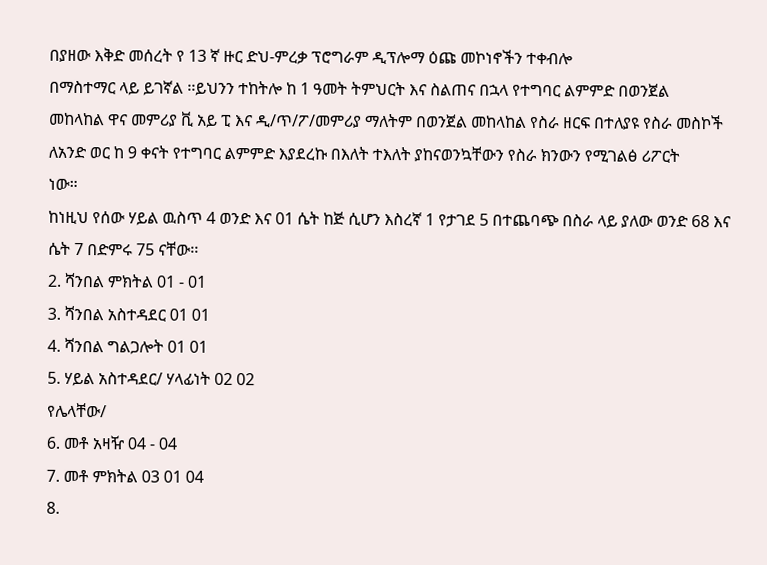በያዘው እቅድ መሰረት የ 13 ኛ ዙር ድህ-ምረቃ ፕሮግራም ዲፕሎማ ዕጩ መኮነኖችን ተቀብሎ
በማስተማር ላይ ይገኛል ፡፡ይህንን ተከትሎ ከ 1 ዓመት ትምህርት እና ስልጠና በኋላ የተግባር ልምምድ በወንጀል
መከላከል ዋና መምሪያ ቪ አይ ፒ እና ዲ/ጥ/ፖ/መምሪያ ማለትም በወንጀል መከላከል የስራ ዘርፍ በተለያዩ የስራ መስኮች
ለአንድ ወር ከ 9 ቀናት የተግባር ልምምድ እያደረኩ በእለት ተእለት ያከናወንኳቸውን የስራ ክንውን የሚገልፅ ሪፖርት
ነው።
ከነዚህ የሰው ሃይል ዉስጥ 4 ወንድ እና 01 ሴት ከጅ ሲሆን እስረኛ 1 የታገደ 5 በተጨባጭ በስራ ላይ ያለው ወንድ 68 እና
ሴት 7 በድምሩ 75 ናቸው፡፡
2. ሻንበል ምክትል 01 - 01
3. ሻንበል አስተዳደር 01 01
4. ሻንበል ግልጋሎት 01 01
5. ሃይል አስተዳደር/ ሃላፊነት 02 02
የሌላቸው/
6. መቶ አዛዥ 04 - 04
7. መቶ ምክትል 03 01 04
8.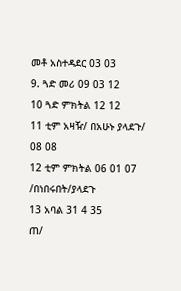መቶ አስተዳደር 03 03
9. ጓድ መሪ 09 03 12
10 ጓድ ምክትል 12 12
11 ቲም አዛዥ/ በአሁኑ ያላደጉ/ 08 08
12 ቲም ምክትል 06 01 07
/በነበሩበት/ያላደጉ
13 አባል 31 4 35
ጠ/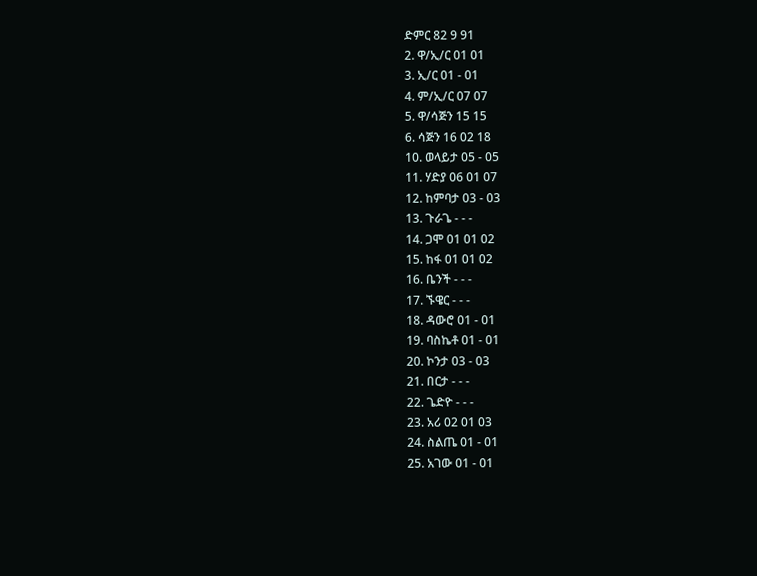ድምር 82 9 91
2. ዋ/ኢ/ር 01 01
3. ኢ/ር 01 - 01
4. ም/ኢ/ር 07 07
5. ዋ/ሳጅን 15 15
6. ሳጅን 16 02 18
10. ወላይታ 05 - 05
11. ሃድያ 06 01 07
12. ከምባታ 03 - 03
13. ጉራጌ - - -
14. ጋሞ 01 01 02
15. ከፋ 01 01 02
16. ቤንች - - -
17. ኙዌር - - -
18. ዳውሮ 01 - 01
19. ባስኬቶ 01 - 01
20. ኮንታ 03 - 03
21. በርታ - - -
22. ጌድዮ - - -
23. አሪ 02 01 03
24. ስልጤ 01 - 01
25. አገው 01 - 01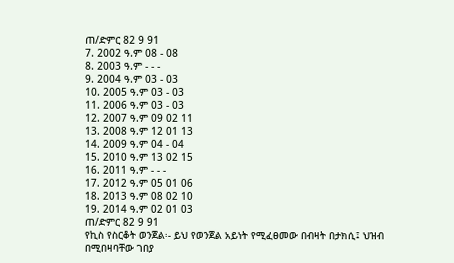ጠ/ድምር 82 9 91
7. 2002 ዓ.ም 08 - 08
8. 2003 ዓ.ም - - -
9. 2004 ዓ.ም 03 - 03
10. 2005 ዓ.ም 03 - 03
11. 2006 ዓ.ም 03 - 03
12. 2007 ዓ.ም 09 02 11
13. 2008 ዓ.ም 12 01 13
14. 2009 ዓ.ም 04 - 04
15. 2010 ዓ.ም 13 02 15
16. 2011 ዓ.ም - - -
17. 2012 ዓ.ም 05 01 06
18. 2013 ዓ.ም 08 02 10
19. 2014 ዓ.ም 02 01 03
ጠ/ድምር 82 9 91
የኪስ የስርቆት ወንጀል፡- ይህ የወንጀል አይነት የሚፈፀመው በብዛት በታክሲ፤ ህዝብ በሚበዛባቸው ገበያ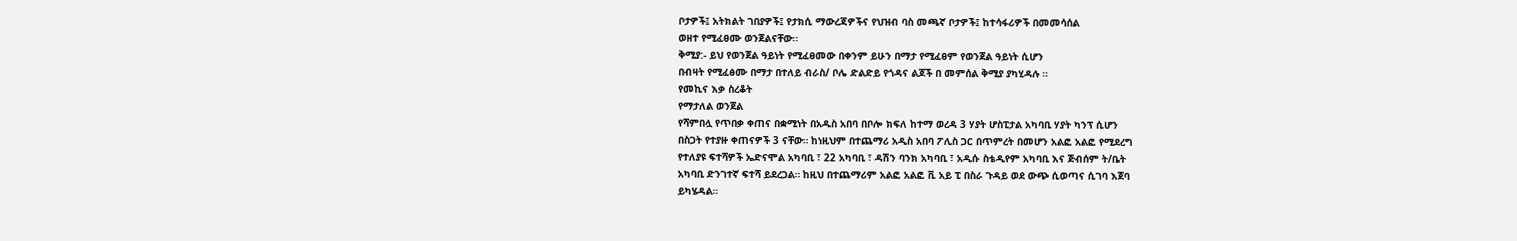ቦታዎች፤ አትክልት ገበያዎች፤ የታክሲ ማውረጃዎችና የህዝብ ባስ መጫኛ ቦታዎች፤ ከተሳፋሪዎች በመመሳሰል
ወዘተ የሚፈፀሙ ወንጀልናቸው፡፡
ቅሚያ:- ይህ የወንጀል ዓይነት የሚፈፀመው በቀንም ይሁን በማታ የሚፈፀም የወንጀል ዓይነት ሲሆን
በብዛት የሚፈፅሙ በማታ በተለይ ብራስ/ ቦሌ ድልድይ የጎዳና ልጆች በ መምሰል ቅሚያ ያካሂዳሉ ፡፡
የመኪና እቃ ስረቆት
የማታለል ወንጀል
የሻምበሏ የጥበቃ ቀጠና በቋሚነት በአዱስ አበባ በቦሎ ክፍለ ከተማ ወረዳ 3 ሃያት ሆስፒታል አካባቢ ሃያት ካንፕ ሲሆን
በስጋት የተያዙ ቀጠናዎች 3 ናቸው። ከነዚህም በተጨማሪ አዲስ አበባ ፖሊስ ጋር በጥምረት በመሆን አልፎ አልፎ የሚደረግ
የተለያዩ ፍተሻዎች ኤድናሞል አካባቢ ፣ 22 አካባቢ ፣ ዳሽን ባንክ አካባቢ ፣ አዲሱ ስቴዲየም አካባቢ እና ጅብሰም ት/ቤት
አካባቢ ድንገተኛ ፍተሻ ይደረጋል። ከዚህ በተጨማሪም አልፎ አልፎ ቪ አይ ፒ በስራ ጉዳይ ወደ ውጭ ሲወጣና ሲገባ እጀባ
ይካሄዳል።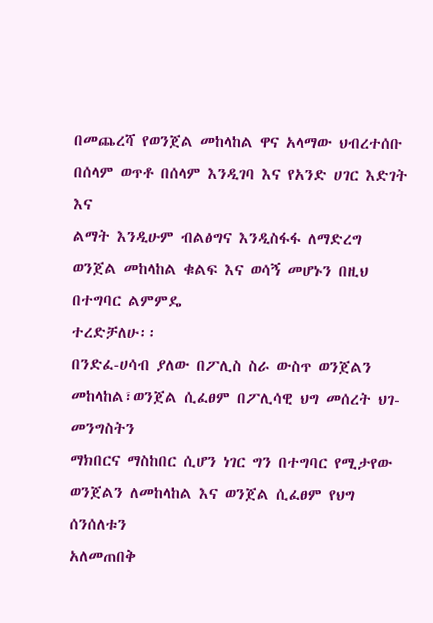በመጨረሻ የወንጀል መከላከል ዋና አላማው ህብረተሰቡ በሰላም ወጥቶ በሰላም እንዲገባ እና የአንድ ሀገር እድገት እና
ልማት እንዲሁም ብልፅግና እንዲስፋፋ ለማድረግ ወንጀል መከላከል ቁልፍ እና ወሳኝ መሆኑን በዚህ በተግባር ልምምዴ
ተረድቻለሁ፡፡
በንድፈ-ሀሳብ ያለው በፖሊስ ስራ ውስጥ ወንጀልን መከላከል፣ወንጀል ሲፈፀም በፖሊሳዊ ህግ መሰረት ህገ- መንግስትን
ማክበርና ማስከበር ሲሆን ነገር ግን በተግባር የሚታየው ወንጀልን ለመከላከል እና ወንጀል ሲፈፀም የህግ ሰንሰለቱን
አለመጠበቅ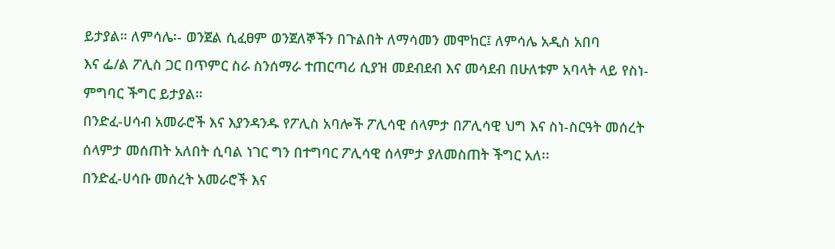ይታያል። ለምሳሌ፡- ወንጀል ሲፈፀም ወንጀለኞችን በጉልበት ለማሳመን መሞከር፤ ለምሳሌ አዲስ አበባ
እና ፌ/ል ፖሊስ ጋር በጥምር ስራ ስንሰማራ ተጠርጣሪ ሲያዝ መደብደብ እና መሳደብ በሁለቱም አባላት ላይ የስነ-
ምግባር ችግር ይታያል።
በንድፈ-ሀሳብ አመራሮች እና እያንዳንዱ የፖሊስ አባሎች ፖሊሳዊ ሰላምታ በፖሊሳዊ ህግ እና ስነ-ስርዓት መሰረት
ሰላምታ መሰጠት አለበት ሲባል ነገር ግን በተግባር ፖሊሳዊ ሰላምታ ያለመስጠት ችግር አለ፡፡
በንድፈ-ሀሳቡ መሰረት አመራሮች እና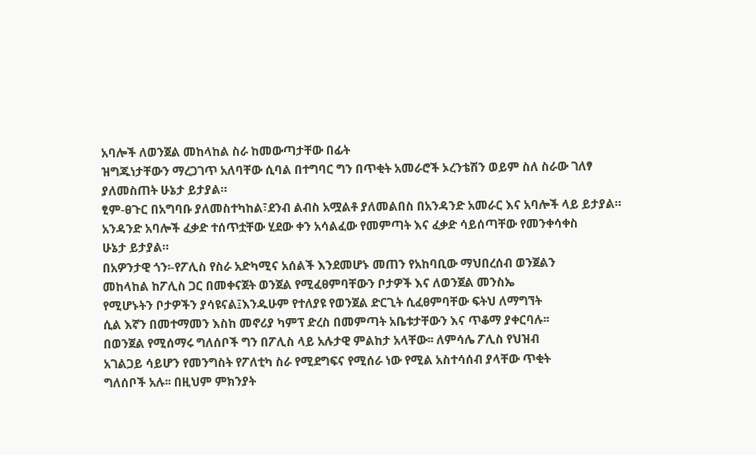አባሎች ለወንጀል መከላከል ስራ ከመውጣታቸው በፊት
ዝግጁነታቸውን ማረጋገጥ አለባቸው ሲባል በተግባር ግን በጥቂት አመራሮች ኦረንቴሽን ወይም ስለ ስራው ገለፃ
ያለመስጠት ሁኔታ ይታያል።
ፂም-ፀጉር በአግባቡ ያለመስተካከል፣ደንብ ልብስ አሟልቶ ያለመልበስ በአንዳንድ አመራር እና አባሎች ላይ ይታያል።
አንዳንድ አባሎች ፈቃድ ተሰጥቷቸው ሂደው ቀን አሳልፈው የመምጣት እና ፈቃድ ሳይሰጣቸው የመንቀሳቀስ
ሁኔታ ይታያል።
በአዎንታዊ ጎን፡-የፖሊስ የስራ አድካሚና አሰልች እንደመሆኑ መጠን የአከባቢው ማህበረሰብ ወንጀልን
መከላከል ከፖሊስ ጋር በመቀናጀት ወንጀል የሚፈፀምባቸውን ቦታዎች እና ለወንጀል መንስኤ
የሚሆኑትን ቦታዎችን ያሳዩናል፤እንዱሁም የተለያዩ የወንጀል ድርጊት ሲፈፀምባቸው ፍትህ ለማግኘት
ሲል እኛን በመተማመን እስከ መኖሪያ ካምፕ ድረስ በመምጣት አቤቱታቸውን እና ጥቆማ ያቀርባሉ፡፡
በወንጀል የሚሰማሩ ግለሰቦች ግን በፖሊስ ላይ አሉታዊ ምልከታ አላቸው፡፡ ለምሳሌ ፖሊስ የህዝብ
አገልጋይ ሳይሆን የመንግስት የፖለቲካ ስራ የሚደግፍና የሚሰራ ነው የሚል አስተሳሰብ ያላቸው ጥቂት
ግለሰቦች አሉ፡፡ በዚህም ምክንያት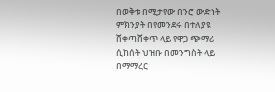በወቅቱ በሚታየው በንሮ ውድነት ምክንያት በየመንደሩ በተለያዩ
ሸቀጣሸቀጥ ላይ የዋጋ ጭማሪ ሲከሰት ህዝቡ በመንግስት ላይ በማማረር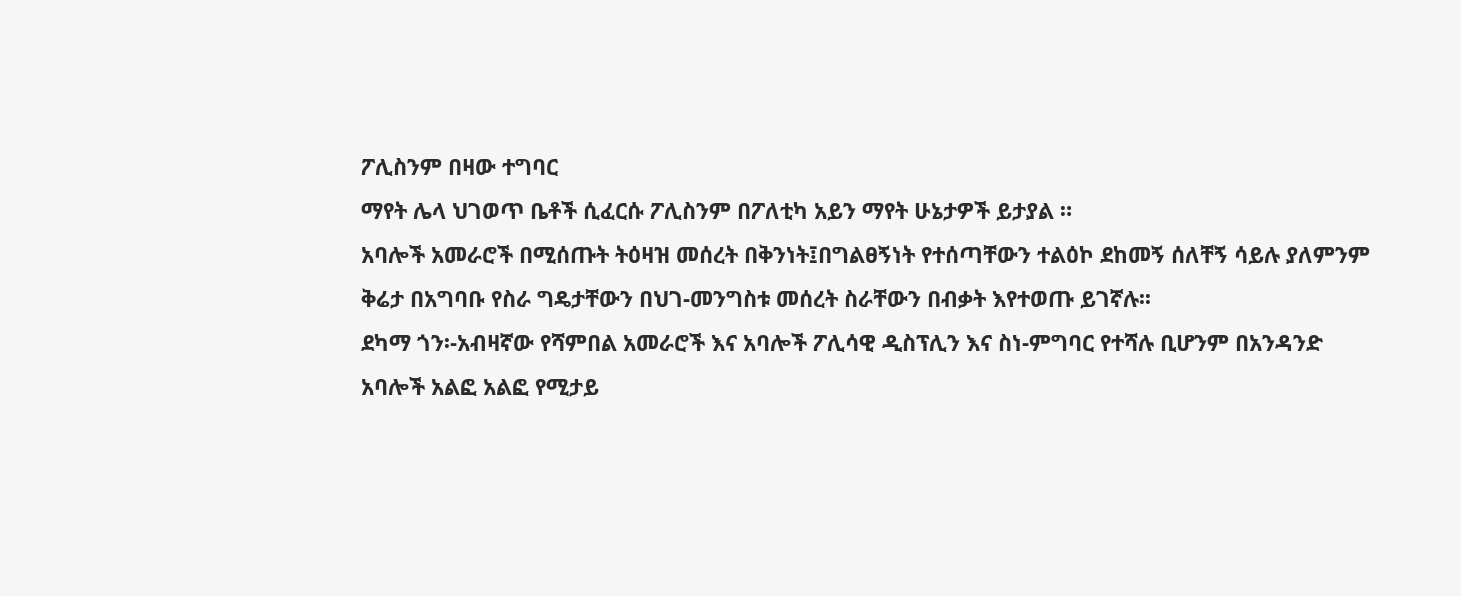ፖሊስንም በዛው ተግባር
ማየት ሌላ ህገወጥ ቤቶች ሲፈርሱ ፖሊስንም በፖለቲካ አይን ማየት ሁኔታዎች ይታያል ።
አባሎች አመራሮች በሚሰጡት ትዕዛዝ መሰረት በቅንነት፤በግልፀኝነት የተሰጣቸውን ተልዕኮ ደከመኝ ሰለቸኝ ሳይሉ ያለምንም
ቅሬታ በአግባቡ የስራ ግዴታቸውን በህገ-መንግስቱ መሰረት ስራቸውን በብቃት እየተወጡ ይገኛሉ፡፡
ደካማ ጎን፡-አብዛኛው የሻምበል አመራሮች እና አባሎች ፖሊሳዊ ዲስፕሊን እና ስነ-ምግባር የተሻሉ ቢሆንም በአንዳንድ
አባሎች አልፎ አልፎ የሚታይ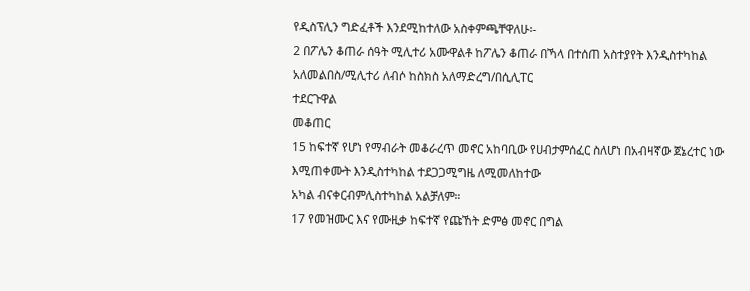የዲስፕሊን ግድፈቶች እንደሚከተለው አስቀምጫቸዋለሁ፡-
2 በፖሌን ቆጠራ ሰዓት ሚሊተሪ አሙዋልቶ ከፖሌን ቆጠራ በኻላ በተሰጠ አስተያየት እንዲስተካከል
አለመልበስ/ሚሊተሪ ለብሶ ከስክስ አለማድረግ/በሲሊፐር
ተደርጉዋል
መቆጠር
15 ከፍተኛ የሆነ የማብራት መቆራረጥ መኖር አከባቢው የሀብታምሰፈር ስለሆነ በአብዛኛው ጀኔረተር ነው
እሚጠቀሙት እንዲስተካከል ተደጋጋሚግዜ ለሚመለከተው
አካል ብናቀርብምሊስተካከል አልቻለም።
17 የመዝሙር እና የሙዚቃ ከፍተኛ የጩኸት ድምፅ መኖር በግል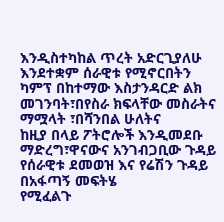እንዲስተካከል ጥረት አድርጊያለሁ
እንደተቋም ሰራዊቱ የሚኖርበትን ካምፕ በከተማው እስታንዳርድ ልክ መገንባት፣በየስራ ክፍላቸው መስራትና ማሟላት ፣በሻንበል ሁለትና
ከዚያ በላይ ፖትሮሎች እንዲመደቡ ማድረግ፣ዋናውና አንገብጋቢው ጉዳይ የሰራዊቱ ደመወዝ እና የሬሽን ጉዳይ በአፋጣኝ መፍትሄ
የሚፈልጉ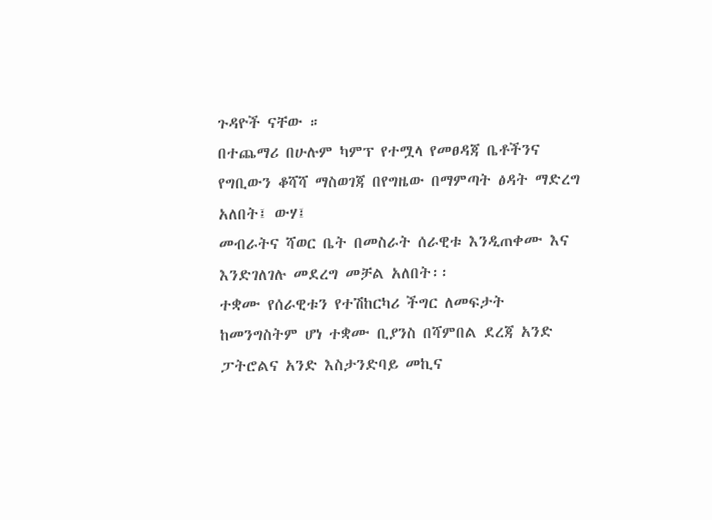ጉዳዮች ናቸው ።
በተጨማሪ በሁሉም ካምፕ የተሟላ የመፀዳጃ ቤቶችንና የግቢውን ቆሻሻ ማስወገጃ በየግዜው በማምጣት ፅዳት ማድረግ አለበት፤ ውሃ፤
መብራትና ሻወር ቤት በመስራት ሰራዊቱ እንዲጠቀሙ እና እንድገለገሉ መደረግ መቻል አለበት፡፡
ተቋሙ የሰራዊቱን የተሽከርካሪ ችግር ለመፍታት ከመንግስትም ሆነ ተቋሙ ቢያንስ በሻምበል ደረጃ አንድ
ፓትሮልና አንድ እስታንድባይ መኪና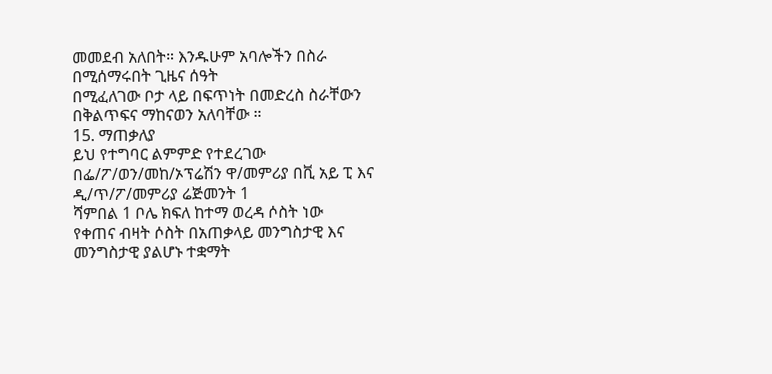መመደብ አለበት። እንዱሁም አባሎችን በስራ በሚሰማሩበት ጊዜና ሰዓት
በሚፈለገው ቦታ ላይ በፍጥነት በመድረስ ስራቸውን በቅልጥፍና ማከናወን አለባቸው ።
15. ማጠቃለያ
ይህ የተግባር ልምምድ የተደረገው በፌ/ፖ/ወን/መከ/ኦፕሬሽን ዋ/መምሪያ በቪ አይ ፒ እና ዲ/ጥ/ፖ/መምሪያ ሬጅመንት 1
ሻምበል 1 ቦሌ ክፍለ ከተማ ወረዳ ሶስት ነው
የቀጠና ብዛት ሶስት በአጠቃላይ መንግስታዊ እና መንግስታዊ ያልሆኑ ተቋማት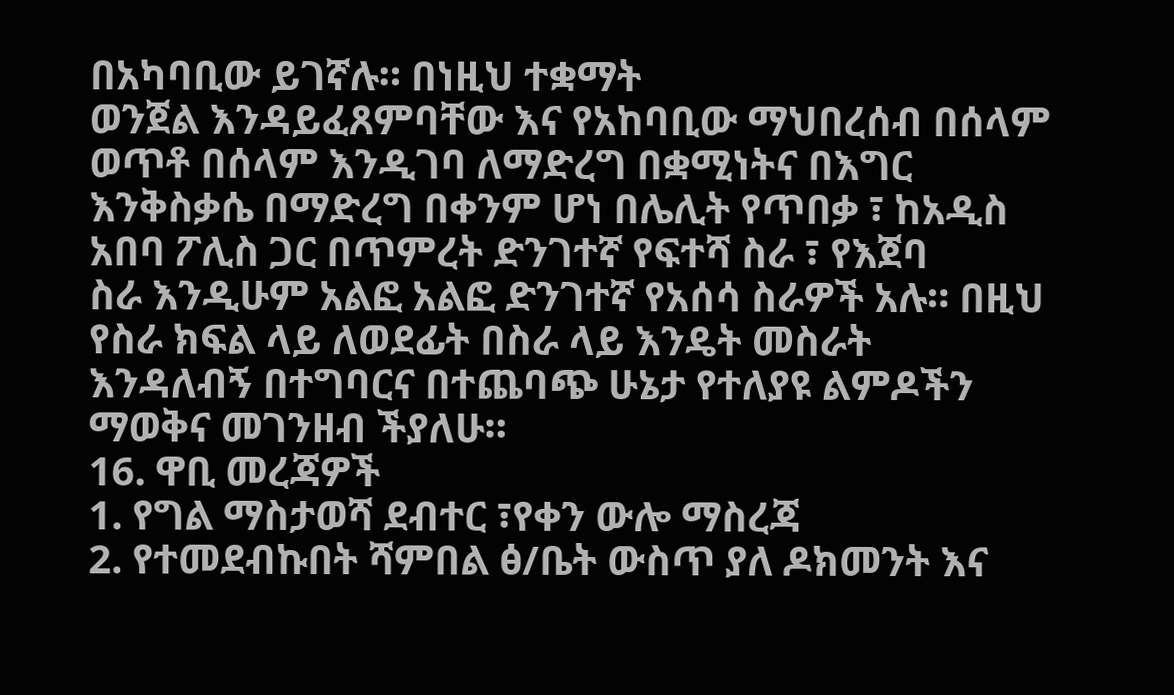በአካባቢው ይገኛሉ። በነዚህ ተቋማት
ወንጀል እንዳይፈጸምባቸው እና የአከባቢው ማህበረሰብ በሰላም ወጥቶ በሰላም እንዲገባ ለማድረግ በቋሚነትና በእግር
እንቅስቃሴ በማድረግ በቀንም ሆነ በሌሊት የጥበቃ ፣ ከአዲስ አበባ ፖሊስ ጋር በጥምረት ድንገተኛ የፍተሻ ስራ ፣ የእጀባ
ስራ እንዲሁም አልፎ አልፎ ድንገተኛ የአሰሳ ስራዎች አሉ። በዚህ የስራ ክፍል ላይ ለወደፊት በስራ ላይ እንዴት መስራት
እንዳለብኝ በተግባርና በተጨባጭ ሁኔታ የተለያዩ ልምዶችን ማወቅና መገንዘብ ችያለሁ።
16. ዋቢ መረጃዎች
1. የግል ማስታወሻ ደብተር ፣የቀን ውሎ ማስረጃ
2. የተመደብኩበት ሻምበል ፅ/ቤት ውስጥ ያለ ዶክመንት እና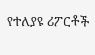የተለያዩ ሪፖርቶች